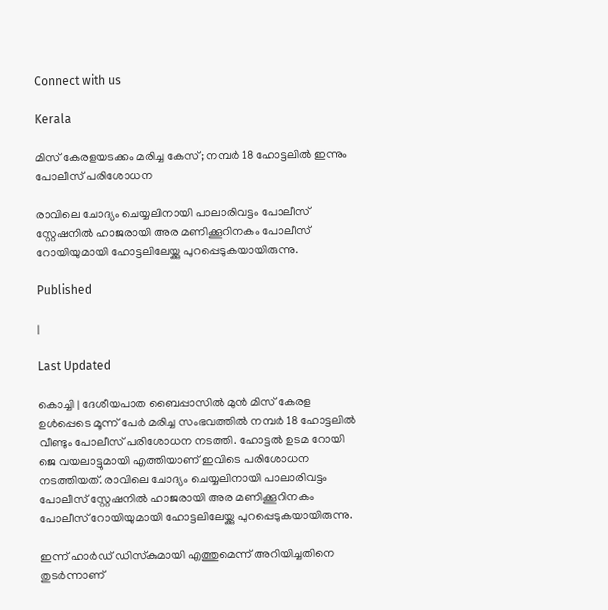Connect with us

Kerala

മിസ് കേരളയടക്കം മരിച്ച കേസ്; നമ്പര്‍ 18 ഹോട്ടലില്‍ ഇന്നും പോലീസ് പരിശോധന

രാവിലെ ചോദ്യം ചെയ്യലിനായി പാലാരിവട്ടം പോലീസ് സ്റ്റേഷനില്‍ ഹാജരായി അര മണിക്കൂറിനകം പോലീസ് റോയിയുമായി ഹോട്ടലിലേയ്ക്കു പുറപ്പെടുകയായിരുന്നു.

Published

|

Last Updated

കൊച്ചി | ദേശീയപാത ബൈപ്പാസില്‍ മുന്‍ മിസ് കേരള ഉള്‍പ്പെടെ മൂന്ന് പേര്‍ മരിച്ച സംഭവത്തില്‍ നമ്പര്‍ 18 ഹോട്ടലില്‍ വീണ്ടും പോലീസ് പരിശോധന നടത്തി. ഹോട്ടല്‍ ഉടമ റോയി ജെ വയലാട്ടുമായി എത്തിയാണ് ഇവിടെ പരിശോധന നടത്തിയത്. രാവിലെ ചോദ്യം ചെയ്യലിനായി പാലാരിവട്ടം പോലീസ് സ്റ്റേഷനില്‍ ഹാജരായി അര മണിക്കൂറിനകം പോലീസ് റോയിയുമായി ഹോട്ടലിലേയ്ക്കു പുറപ്പെടുകയായിരുന്നു.

ഇന്ന് ഹാര്‍ഡ് ഡിസ്‌കുമായി എത്തുമെന്ന് അറിയിച്ചതിനെ തുടര്‍ന്നാണ്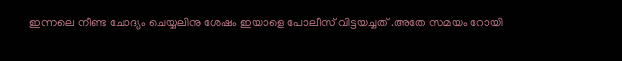ഇന്നലെ നീണ്ട ചോദ്യം ചെയ്യലിനു ശേഷം ഇയാളെ പോലീസ് വിട്ടയച്ചത് .അതേ സമയം റോയി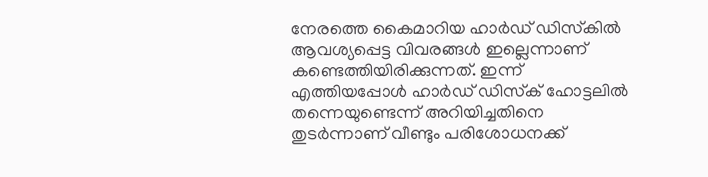നേരത്തെ കൈമാറിയ ഹാര്‍ഡ് ഡിസ്‌കില്‍ ആവശ്യപ്പെട്ട വിവരങ്ങള്‍ ഇല്ലെന്നാണ് കണ്ടെത്തിയിരിക്കുന്നത്. ഇന്ന് എത്തിയപ്പോള്‍ ഹാര്‍ഡ് ഡിസ്‌ക് ഹോട്ടലില്‍ തന്നെയുണ്ടെന്ന് അറിയിച്ചതിനെ തുടര്‍ന്നാണ് വീണ്ടും പരിശോധനക്ക്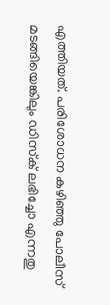എത്തിയത്. പരിശോധന കഴിഞ്ഞു പോലീസ് മടങ്ങിയെങ്കിലും ഡിസ്‌ക് ലഭിച്ചോ എന്നതു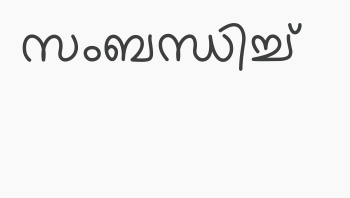സംബന്ധിച്ച്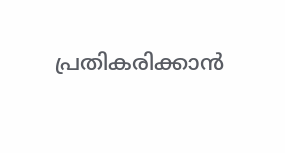പ്രതികരിക്കാന്‍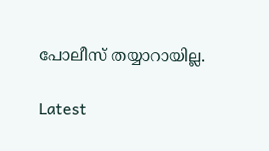പോലീസ് തയ്യാറായില്ല.

Latest